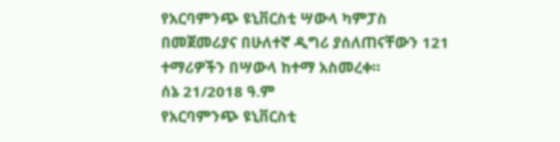የአርባምንጭ ዩኒቨርስቲ ሣውላ ካምፓስ በመጀመሪያና በሁለተኛ ዲግሪ ያሰለጠናቸውን 121 ተማሪዎችን በሣውላ ከተማ አስመረቀ።
ሰኔ 21/2018 ዓ.ም
የአርባምንጭ ዩኒቨርስቲ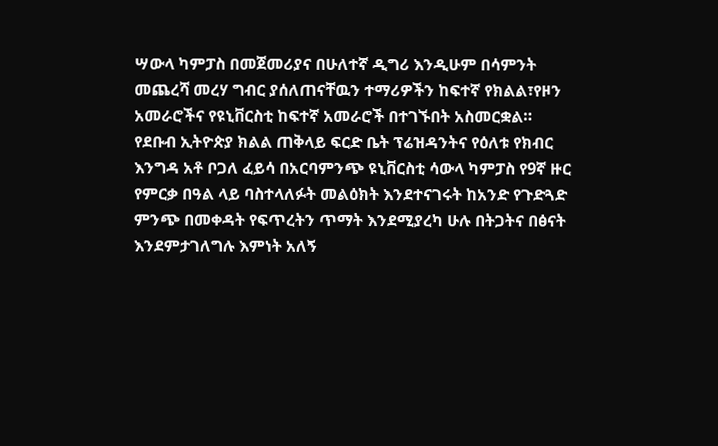ሣውላ ካምፓስ በመጀመሪያና በሁለተኛ ዲግሪ እንዲሁም በሳምንት መጨረሻ መረሃ ግብር ያሰለጠናቸዉን ተማሪዎችን ከፍተኛ የክልል፣የዞን አመራሮችና የዩኒቨርስቲ ከፍተኛ አመራሮች በተገኙበት አስመርቋል።
የደቡብ ኢትዮጵያ ክልል ጠቅላይ ፍርድ ቤት ፕሬዝዳንትና የዕለቱ የክብር እንግዳ አቶ ቦጋለ ፈይሳ በአርባምንጭ ዩኒቨርስቲ ሳውላ ካምፓስ የ9ኛ ዙር የምርቃ በዓል ላይ ባስተላለፉት መልዕክት እንደተናገሩት ከአንድ የጉድጓድ ምንጭ በመቀዳት የፍጥረትን ጥማት እንደሚያረካ ሁሉ በትጋትና በፅናት እንደምታገለግሉ እምነት አለኝ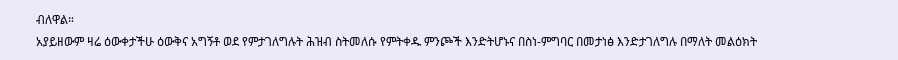ብለዋል።
አያይዘውም ዛሬ ዕውቀታችሁ ዕውቅና አግኝቶ ወደ የምታገለግሉት ሕዝብ ስትመለሱ የምትቀዱ ምንጮች እንድትሆኑና በስነ-ምግባር በመታነፅ እንድታገለግሉ በማለት መልዕክት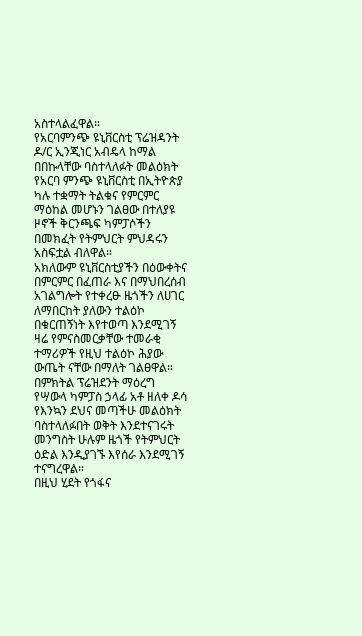አስተላልፈዋል።
የአርባምንጭ ዩኒቨርስቲ ፕሬዝዳንት ዶ/ር ኢንጂነር አብዴላ ከማል በበኩላቸው ባስተላለፉት መልዕክት የአርባ ምንጭ ዩኒቨርስቲ በኢትዮጵያ ካሉ ተቋማት ትልቁና የምርምር ማዕከል መሆኑን ገልፀው በተለያዩ ዞኖች ቅርንጫፍ ካምፓሶችን በመክፈት የትምህርት ምህዳሩን አስፍቷል ብለዋል።
አክለውም ዩኒቨርስቲያችን በዕውቀትና በምርምር በፈጠራ እና በማህበረሰብ አገልግሎት የተቀረፁ ዜጎችን ለሀገር ለማበርከት ያለውን ተልዕኮ በቁርጠኝነት እየተወጣ እንደሚገኝ ዛሬ የምናስመርቃቸው ተመራቂ ተማሪዎች የዚህ ተልዕኮ ሕያው ውጤት ናቸው በማለት ገልፀዋል።
በምክትል ፕሬዝደንት ማዕረግ የሣውላ ካምፓስ ኃላፊ አቶ ዘለቀ ዶሳ የእንኳን ደህና መጣችሁ መልዕክት ባስተላለፉበት ወቅት እንደተናገሩት መንግስት ሁሉም ዜጎች የትምህርት ዕድል እንዲያገኙ እየሰራ እንደሚገኝ ተናግረዋል።
በዚህ ሂደት የጎፋና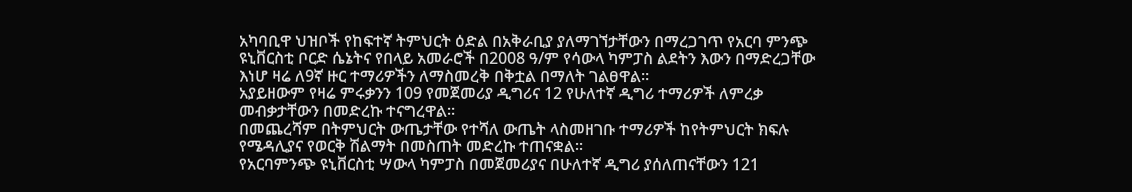አካባቢዋ ህዝቦች የከፍተኛ ትምህርት ዕድል በአቅራቢያ ያለማገኘታቸውን በማረጋገጥ የአርባ ምንጭ ዩኒቨርስቲ ቦርድ ሴኔትና የበላይ አመራሮች በ2008 ዓ/ም የሳውላ ካምፓስ ልደትን እውን በማድረጋቸው እነሆ ዛሬ ለ9ኛ ዙር ተማሪዎችን ለማስመረቅ በቅቷል በማለት ገልፀዋል።
አያይዘውም የዛሬ ምሩቃንን 109 የመጀመሪያ ዲግሪና 12 የሁለተኛ ዲግሪ ተማሪዎች ለምረቃ መብቃታቸውን በመድረኩ ተናግረዋል።
በመጨረሻም በትምህርት ውጤታቸው የተሻለ ውጤት ላስመዘገቡ ተማሪዎች ከየትምህርት ክፍሉ የሜዳሊያና የወርቅ ሽልማት በመስጠት መድረኩ ተጠናቋል።
የአርባምንጭ ዩኒቨርስቲ ሣውላ ካምፓስ በመጀመሪያና በሁለተኛ ዲግሪ ያሰለጠናቸውን 121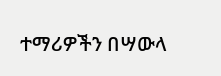ተማሪዎችን በሣውላ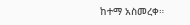ከተማ አስመረቀ።